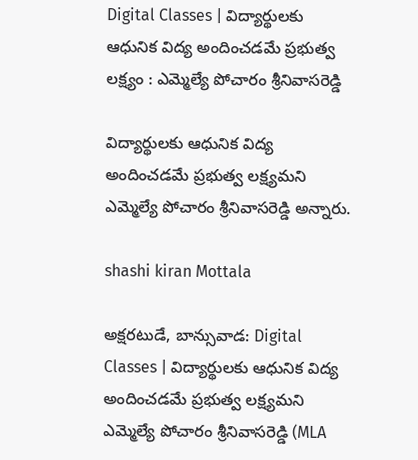Digital Classes | విద్యార్థులకు ఆధునిక విద్య అందించడమే ప్రభుత్వ లక్ష్యం : ఎమ్మెల్యే పోచారం శ్రీనివాసరెడ్డి

విద్యార్థులకు ఆధునిక విద్య అందించడమే ప్రభుత్వ లక్ష్యమని ఎమ్మెల్యే పోచారం శ్రీనివాసరెడ్డి అన్నారు.

shashi kiran Mottala

అక్షరటుడే, బాన్సువాడ: Digital Classes | విద్యార్థులకు ఆధునిక విద్య అందించడమే ప్రభుత్వ లక్ష్యమని ఎమ్మెల్యే పోచారం శ్రీనివాసరెడ్డి (MLA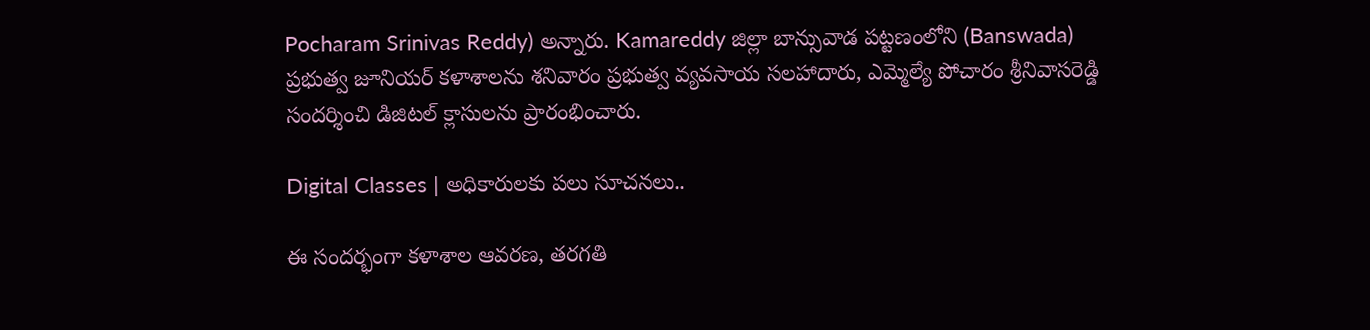Pocharam Srinivas Reddy) అన్నారు. Kamareddy జిల్లా బాన్సువాడ పట్టణంలోని (Banswada) ప్రభుత్వ జూనియర్ కళాశాలను శనివారం ప్రభుత్వ వ్యవసాయ సలహాదారు, ఎమ్మెల్యే పోచారం శ్రీనివాసరెడ్డి సందర్శించి డిజిటల్ క్లాసులను ప్రారంభించారు.

Digital Classes | అధికారులకు పలు సూచనలు..

ఈ సందర్భంగా కళాశాల ఆవరణ, తరగతి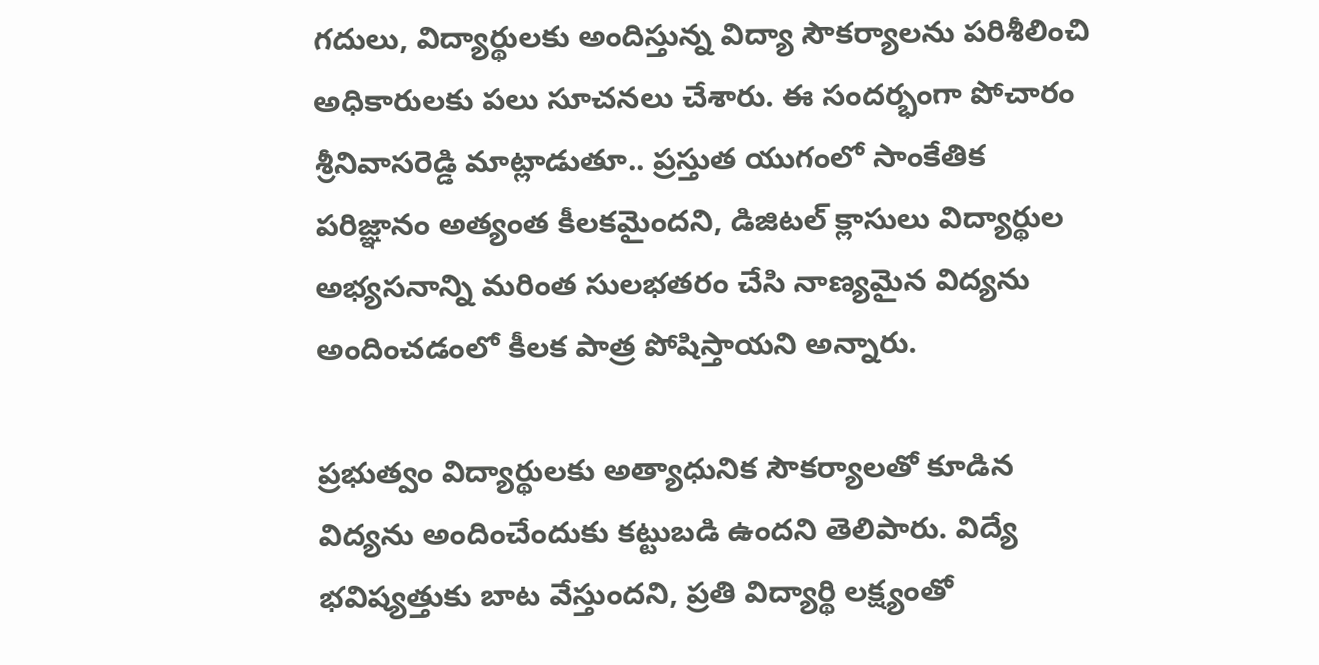గదులు, విద్యార్థులకు అందిస్తున్న విద్యా సౌకర్యాలను పరిశీలించి అధికారులకు పలు సూచనలు చేశారు. ఈ సందర్భంగా పోచారం శ్రీనివాసరెడ్డి మాట్లాడుతూ.. ప్రస్తుత యుగంలో సాంకేతిక పరిజ్ఞానం అత్యంత కీలకమైందని, డిజిటల్ క్లాసులు విద్యార్థుల అభ్యసనాన్ని మరింత సులభతరం చేసి నాణ్యమైన విద్యను అందించడంలో కీలక పాత్ర పోషిస్తాయని అన్నారు.

ప్రభుత్వం విద్యార్థులకు అత్యాధునిక సౌకర్యాలతో కూడిన విద్యను అందించేందుకు కట్టుబడి ఉందని తెలిపారు. విద్యే భవిష్యత్తుకు బాట వేస్తుందని, ప్రతి విద్యార్థి లక్ష్యంతో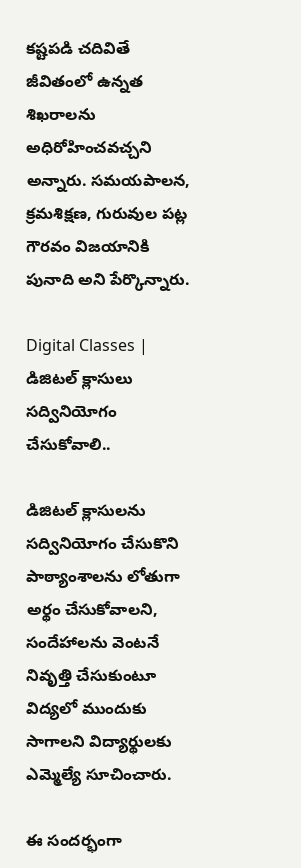కష్టపడి చదివితే జీవితంలో ఉన్నత శిఖరాలను అధిరోహించవచ్చని అన్నారు. సమయపాలన, క్రమశిక్షణ, గురువుల పట్ల గౌరవం విజయానికి పునాది అని పేర్కొన్నారు.

Digital Classes | డిజిటల్ క్లాసులు సద్వినియోగం చేసుకోవాలి..

డిజిటల్ క్లాసులను సద్వినియోగం చేసుకొని పాఠ్యాంశాలను లోతుగా అర్థం చేసుకోవాలని, సందేహాలను వెంటనే నివృత్తి చేసుకుంటూ విద్యలో ముందుకు సాగాలని విద్యార్థులకు ఎమ్మెల్యే సూచించారు.

ఈ సందర్భంగా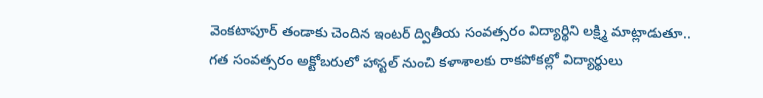వెంకటాపూర్ తండాకు చెందిన ఇంటర్ ద్వితీయ సంవత్సరం విద్యార్థిని లక్ష్మి మాట్లాడుతూ.. గత సంవత్సరం అక్టోబరులో హాస్టల్ నుంచి కళాశాలకు రాకపోకల్లో విద్యార్థులు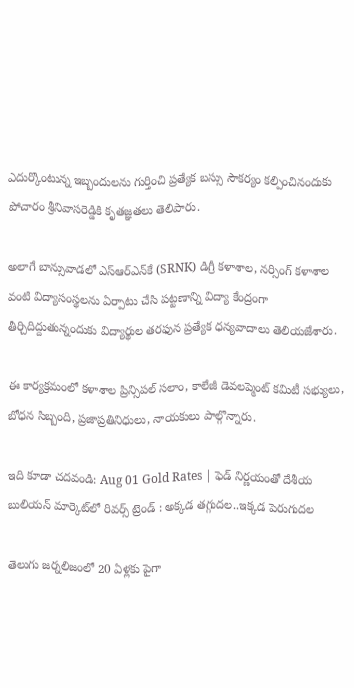ఎదుర్కొంటున్న ఇబ్బందులను గుర్తించి ప్రత్యేక బస్సు సౌకర్యం కల్పించినందుకు పోచారం శ్రీనివాసరెడ్డికి కృతజ్ఞతలు తెలిపారు.

అలాగే బాన్సువాడలో ఎస్‌ఆర్‌ఎన్‌కే (SRNK) డిగ్రీ కళాశాల, నర్సింగ్ కళాశాల వంటి విద్యాసంస్థలను ఏర్పాటు చేసి పట్టణాన్ని విద్యా కేంద్రంగా తీర్చిదిద్దుతున్నందుకు విద్యార్థుల తరఫున ప్రత్యేక ధన్యవాదాలు తెలియజేశారు.

ఈ కార్యక్రమంలో కళాశాల ప్రిన్సిపల్ సలాం, కాలేజీ డెవలప్మెంట్ కమిటీ సభ్యులు, బోధన సిబ్బంది, ప్రజాప్రతినిధులు, నాయకులు పాల్గొన్నారు.

ఇది కూడా చదవండి: Aug 01 Gold Rates | ఫెడ్ నిర్ణయంతో దేశీయ బులియన్ మార్కెట్‌లో రివర్స్ ట్రెండ్ : అక్కడ తగ్గుదల..ఇక్కడ పెరుగుదల

తెలుగు జర్నలిజంలో 20 ఏళ్లకు పైగా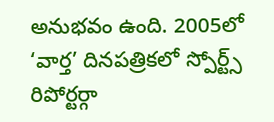అనుభవం ఉంది. 2005లో ‘వార్త’ దినపత్రికలో స్పోర్ట్స్ రిపోర్టర్గా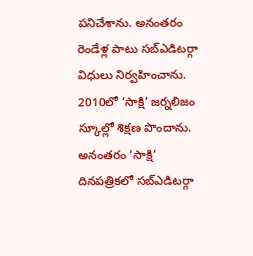పనిచేశాను. అనంతరం రెండేళ్ల పాటు సబ్ఎడిటర్గా విధులు నిర్వహించాను. 2010లో ‘సాక్షి’ జర్నలిజం స్కూల్లో శిక్షణ పొందాను. అనంతరం ‘సాక్షి’ దినపత్రికలో సబ్ఎడిటర్గా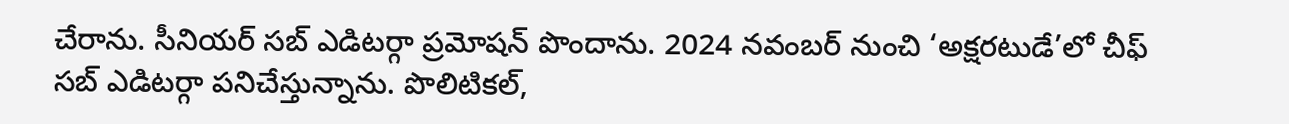చేరాను. సీనియర్ సబ్ ఎడిటర్గా ప్రమోషన్ పొందాను. 2024 నవంబర్ నుంచి ‘అక్షరటుడే’లో చీఫ్ సబ్ ఎడిటర్గా పనిచేస్తున్నాను. పొలిటికల్,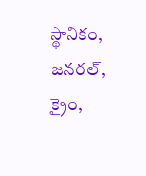స్థానికం, జనరల్, క్రైం,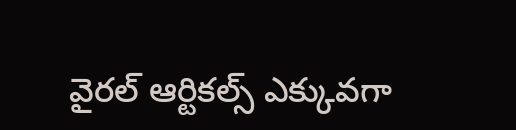వైరల్ ఆర్టికల్స్ ఎక్కువగా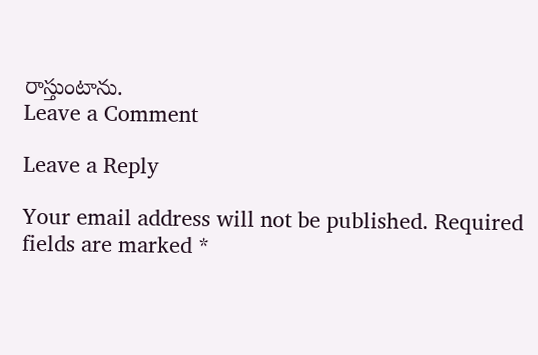రాస్తుంటాను.
Leave a Comment

Leave a Reply

Your email address will not be published. Required fields are marked *